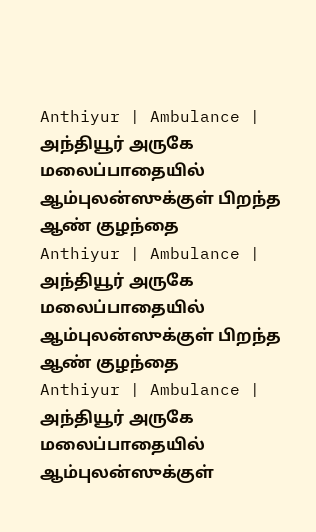Anthiyur | Ambulance | அந்தியூர் அருகே மலைப்பாதையில் ஆம்புலன்ஸுக்குள் பிறந்த ஆண் குழந்தை
Anthiyur | Ambulance | அந்தியூர் அருகே மலைப்பாதையில் ஆம்புலன்ஸுக்குள் பிறந்த ஆண் குழந்தை
Anthiyur | Ambulance | அந்தியூர் அருகே மலைப்பாதையில் ஆம்புலன்ஸுக்குள்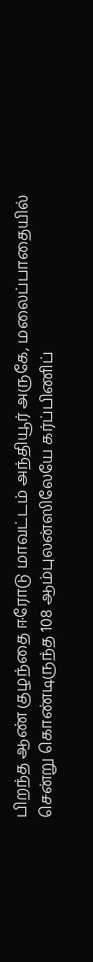பிறந்த ஆண் குழந்தை ஈரோடு மாவட்டம் அந்தியூர் அருகே, மலைப்பாதையில் சென்று கொண்டிருந்த 108 ஆம்புலன்ஸிலேயே கர்ப்பிணிப்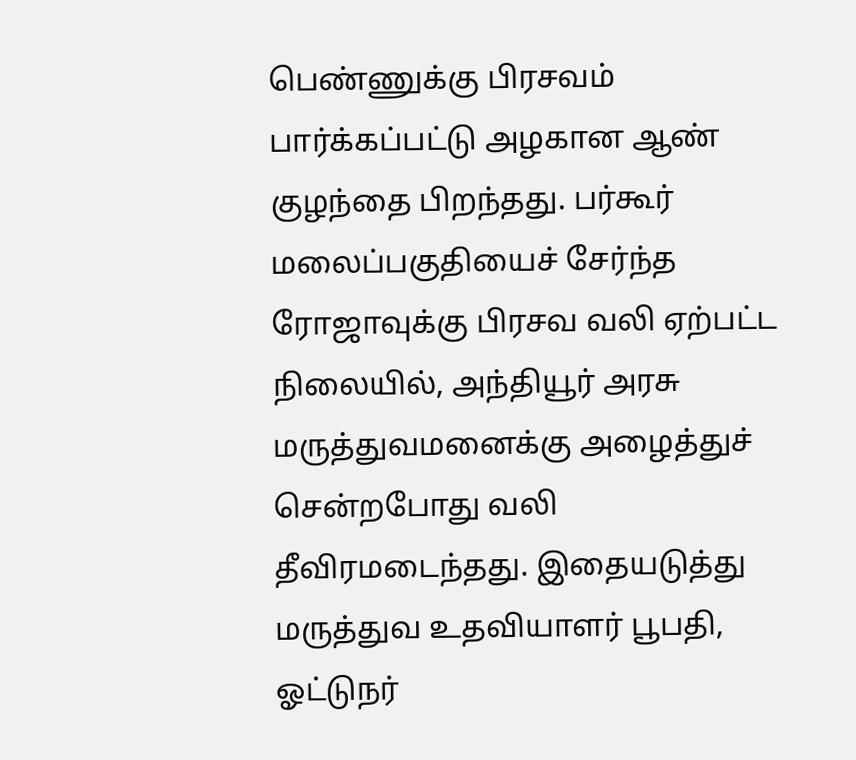பெண்ணுக்கு பிரசவம் பார்க்கப்பட்டு அழகான ஆண் குழந்தை பிறந்தது. பர்கூர் மலைப்பகுதியைச் சேர்ந்த ரோஜாவுக்கு பிரசவ வலி ஏற்பட்ட நிலையில், அந்தியூர் அரசு மருத்துவமனைக்கு அழைத்துச் சென்றபோது வலி தீவிரமடைந்தது. இதையடுத்து மருத்துவ உதவியாளர் பூபதி, ஓட்டுநர்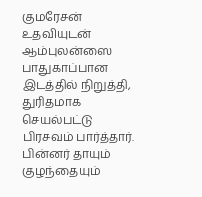குமரேசன் உதவியுடன் ஆம்புலன்ஸை பாதுகாப்பான இடத்தில் நிறுத்தி, துரிதமாக செயல்பட்டு பிரசவம் பார்த்தார். பின்னர் தாயும் குழந்தையும்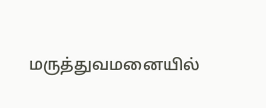மருத்துவமனையில்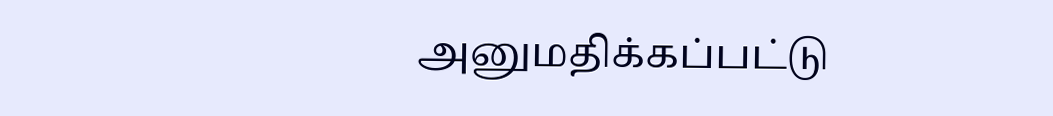அனுமதிக்கப்பட்டு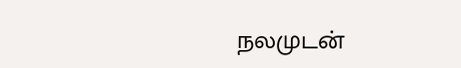நலமுடன்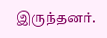இருந்தனர்.